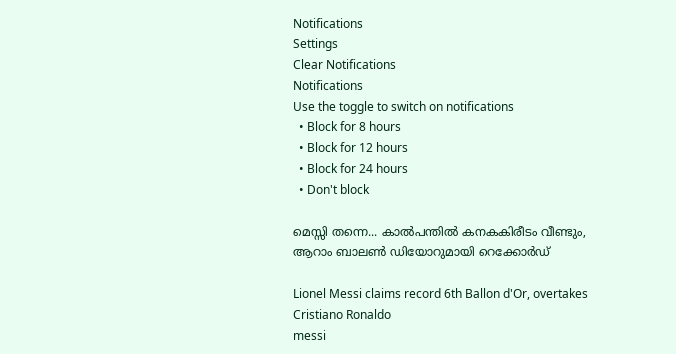Notifications
Settings
Clear Notifications
Notifications
Use the toggle to switch on notifications
  • Block for 8 hours
  • Block for 12 hours
  • Block for 24 hours
  • Don't block

മെസ്സി തന്നെ... കാല്‍പന്തില്‍ കനകകിരീടം വീണ്ടും, ആറാം ബാലണ്‍ ഡിയോറുമായി റെക്കോര്‍ഡ്

Lionel Messi claims record 6th Ballon d'Or, overtakes Cristiano Ronaldo
messi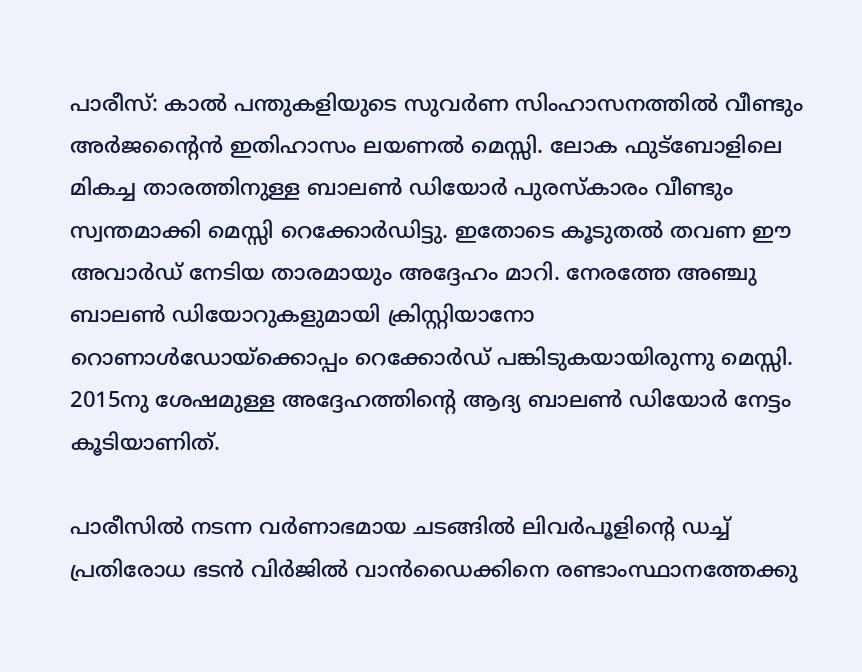പാരീസ്: കാല്‍ പന്തുകളിയുടെ സുവര്‍ണ സിംഹാസനത്തില്‍ വീണ്ടും അര്‍ജന്റൈന്‍ ഇതിഹാസം ലയണല്‍ മെസ്സി. ലോക ഫുട്‌ബോളിലെ മികച്ച താരത്തിനുള്ള ബാലണ്‍ ഡിയോര്‍ പുരസ്‌കാരം വീണ്ടും സ്വന്തമാക്കി മെസ്സി റെക്കോര്‍ഡിട്ടു. ഇതോടെ കൂടുതല്‍ തവണ ഈ അവാര്‍ഡ് നേടിയ താരമായും അദ്ദേഹം മാറി. നേരത്തേ അഞ്ചു ബാലണ്‍ ഡിയോറുകളുമായി ക്രിസ്റ്റിയാനോ റൊണാള്‍ഡോയ്‌ക്കൊപ്പം റെക്കോര്‍ഡ് പങ്കിടുകയായിരുന്നു മെസ്സി. 2015നു ശേഷമുള്ള അദ്ദേഹത്തിന്റെ ആദ്യ ബാലണ്‍ ഡിയോര്‍ നേട്ടം കൂടിയാണിത്.

പാരീസില്‍ നടന്ന വര്‍ണാഭമായ ചടങ്ങില്‍ ലിവര്‍പൂളിന്റെ ഡച്ച് പ്രതിരോധ ഭടന്‍ വിര്‍ജില്‍ വാന്‍ഡൈക്കിനെ രണ്ടാംസ്ഥാനത്തേക്കു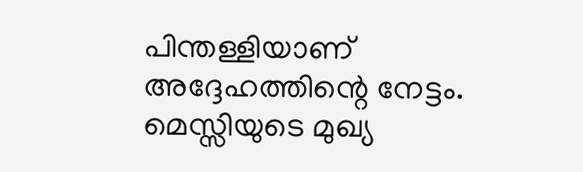പിന്തള്ളിയാണ് അദ്ദേഹത്തിന്റെ നേട്ടം. മെസ്സിയുടെ മുഖ്യ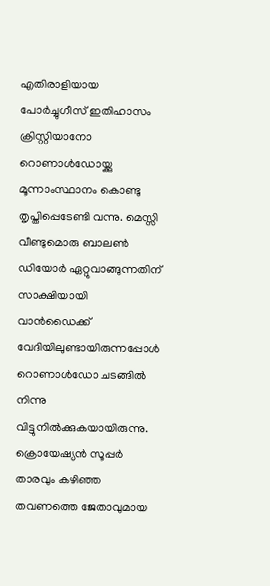എതിരാളിയായ പോര്‍ച്ചുഗീസ് ഇതിഹാസം ക്രിസ്റ്റിയാനോ റൊണാള്‍ഡോയ്ക്കു മൂന്നാംസ്ഥാനം കൊണ്ടു തൃപ്തിപ്പെടേണ്ടി വന്നു. മെസ്സി വീണ്ടുമൊരു ബാലണ്‍ ഡിയോര്‍ ഏറ്റുവാങ്ങുന്നതിന് സാക്ഷിയായി വാന്‍ഡൈക്ക് വേദിയിലുണ്ടായിരുന്നപ്പോള്‍ റൊണാള്‍ഡോ ചടങ്ങില്‍ നിന്നു വിട്ടുനില്‍ക്കുകയായിരുന്നു. ക്രൊയേഷ്യന്‍ സൂപ്പര്‍ താരവും കഴിഞ്ഞ തവണത്തെ ജേതാവുമായ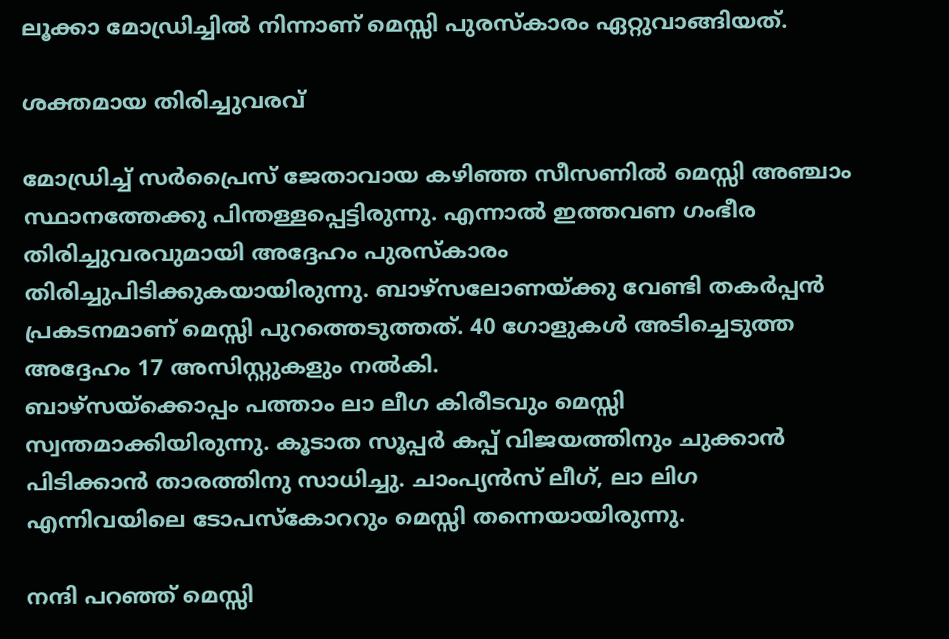ലൂക്കാ മോഡ്രിച്ചില്‍ നിന്നാണ് മെസ്സി പുരസ്‌കാരം ഏറ്റുവാങ്ങിയത്.

ശക്തമായ തിരിച്ചുവരവ്

മോഡ്രിച്ച് സര്‍പ്രൈസ് ജേതാവായ കഴിഞ്ഞ സീസണില്‍ മെസ്സി അഞ്ചാം സ്ഥാനത്തേക്കു പിന്തള്ളപ്പെട്ടിരുന്നു. എന്നാല്‍ ഇത്തവണ ഗംഭീര തിരിച്ചുവരവുമായി അദ്ദേഹം പുരസ്‌കാരം തിരിച്ചുപിടിക്കുകയായിരുന്നു. ബാഴ്‌സലോണയ്ക്കു വേണ്ടി തകര്‍പ്പന്‍ പ്രകടനമാണ് മെസ്സി പുറത്തെടുത്തത്. 40 ഗോളുകള്‍ അടിച്ചെടുത്ത അദ്ദേഹം 17 അസിസ്റ്റുകളും നല്‍കി.
ബാഴ്‌സയ്‌ക്കൊപ്പം പത്താം ലാ ലീഗ കിരീടവും മെസ്സി സ്വന്തമാക്കിയിരുന്നു. കൂടാത സൂപ്പര്‍ കപ്പ് വിജയത്തിനും ചുക്കാന്‍ പിടിക്കാന്‍ താരത്തിനു സാധിച്ചു. ചാംപ്യന്‍സ് ലീഗ്, ലാ ലിഗ എന്നിവയിലെ ടോപസ്‌കോററും മെസ്സി തന്നെയായിരുന്നു.

നന്ദി പറഞ്ഞ് മെസ്സി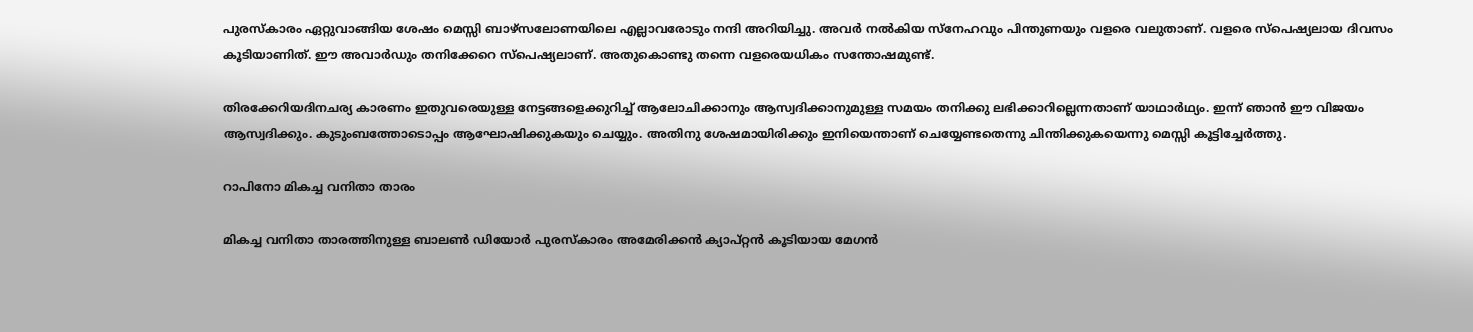പുരസ്‌കാരം ഏറ്റുവാങ്ങിയ ശേഷം മെസ്സി ബാഴ്‌സലോണയിലെ എല്ലാവരോടും നന്ദി അറിയിച്ചു. അവര്‍ നല്‍കിയ സ്‌നേഹവും പിന്തുണയും വളരെ വലുതാണ്. വളരെ സ്‌പെഷ്യലായ ദിവസം കൂടിയാണിത്. ഈ അവാര്‍ഡും തനിക്കേറെ സ്‌പെഷ്യലാണ്. അതുകൊണ്ടു തന്നെ വളരെയധികം സന്തോഷമുണ്ട്.

തിരക്കേറിയദിനചര്യ കാരണം ഇതുവരെയുള്ള നേട്ടങ്ങളെക്കുറിച്ച് ആലോചിക്കാനും ആസ്വദിക്കാനുമുള്ള സമയം തനിക്കു ലഭിക്കാറില്ലെന്നതാണ് യാഥാര്‍ഥ്യം. ഇന്ന് ഞാന്‍ ഈ വിജയം ആസ്വദിക്കും. കുടുംബത്തോടൊപ്പം ആഘോഷിക്കുകയും ചെയ്യും. അതിനു ശേഷമായിരിക്കും ഇനിയെന്താണ് ചെയ്യേണ്ടതെന്നു ചിന്തിക്കുകയെന്നു മെസ്സി കൂട്ടിച്ചേര്‍ത്തു.

റാപിനോ മികച്ച വനിതാ താരം

മികച്ച വനിതാ താരത്തിനുള്ള ബാലണ്‍ ഡിയോര്‍ പുരസ്‌കാരം അമേരിക്കന്‍ ക്യാപ്റ്റന്‍ കൂടിയായ മേഗന്‍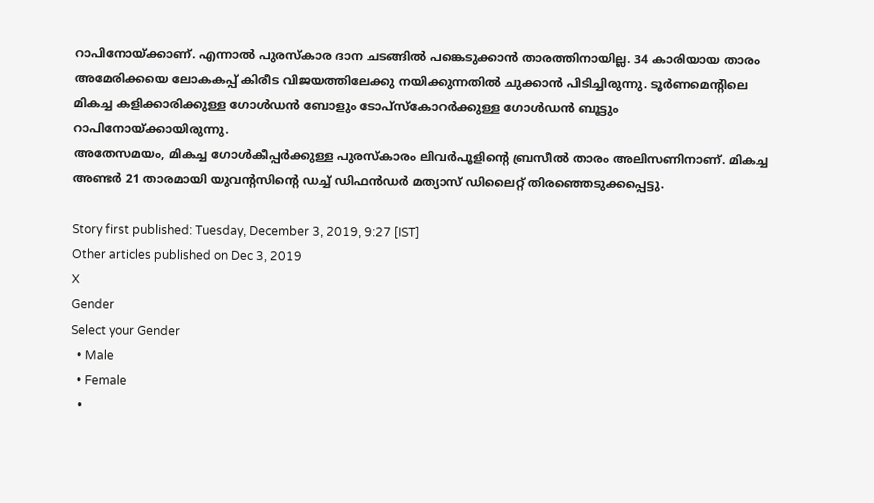റാപിനോയ്ക്കാണ്. എന്നാല്‍ പുരസ്‌കാര ദാന ചടങ്ങില്‍ പങ്കെടുക്കാന്‍ താരത്തിനായില്ല. 34 കാരിയായ താരം അമേരിക്കയെ ലോകകപ്പ് കിരീട വിജയത്തിലേക്കു നയിക്കുന്നതില്‍ ചുക്കാന്‍ പിടിച്ചിരുന്നു. ടൂര്‍ണമെന്റിലെ മികച്ച കളിക്കാരിക്കുള്ള ഗോള്‍ഡന്‍ ബോളും ടോപ്‌സ്‌കോറര്‍ക്കുള്ള ഗോള്‍ഡന്‍ ബൂട്ടും റാപിനോയ്ക്കായിരുന്നു.
അതേസമയം, മികച്ച ഗോള്‍കീപ്പര്‍ക്കുള്ള പുരസ്‌കാരം ലിവര്‍പൂളിന്റെ ബ്രസീല്‍ താരം അലിസണിനാണ്. മികച്ച അണ്ടര്‍ 21 താരമായി യുവന്റസിന്റെ ഡച്ച് ഡിഫന്‍ഡര്‍ മത്യാസ് ഡിലൈറ്റ് തിരഞ്ഞെടുക്കപ്പെട്ടു.

Story first published: Tuesday, December 3, 2019, 9:27 [IST]
Other articles published on Dec 3, 2019
X
Gender
Select your Gender
  • Male
  • Female
  •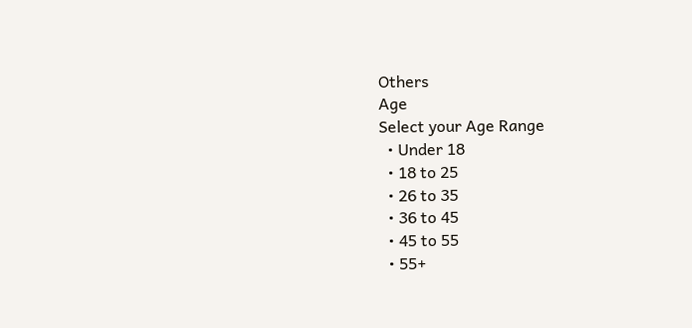Others
Age
Select your Age Range
  • Under 18
  • 18 to 25
  • 26 to 35
  • 36 to 45
  • 45 to 55
  • 55+